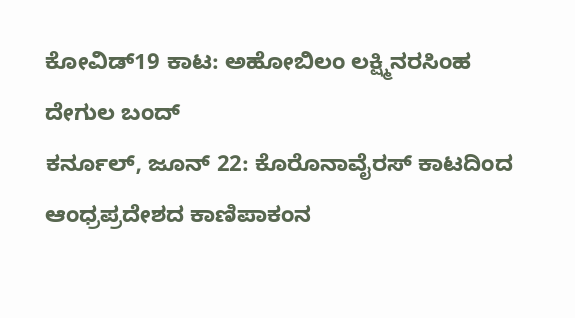ಕೋವಿಡ್19 ಕಾಟ: ಅಹೋಬಿಲಂ ಲಕ್ಷ್ಮಿನರಸಿಂಹ ದೇಗುಲ ಬಂದ್
ಕರ್ನೂಲ್, ಜೂನ್ 22: ಕೊರೊನಾವೈರಸ್ ಕಾಟದಿಂದ ಆಂಧ್ರಪ್ರದೇಶದ ಕಾಣಿಪಾಕಂನ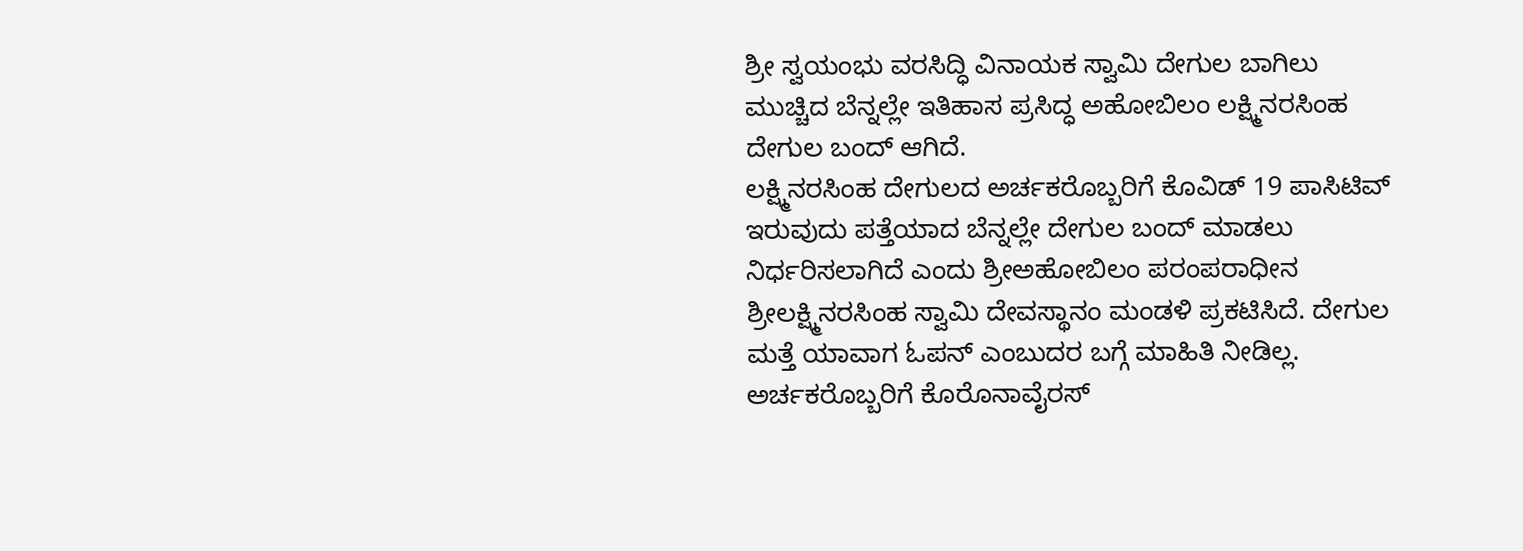ಶ್ರೀ ಸ್ವಯಂಭು ವರಸಿದ್ಧಿ ವಿನಾಯಕ ಸ್ವಾಮಿ ದೇಗುಲ ಬಾಗಿಲು ಮುಚ್ಚಿದ ಬೆನ್ನಲ್ಲೇ ಇತಿಹಾಸ ಪ್ರಸಿದ್ಧ ಅಹೋಬಿಲಂ ಲಕ್ಷ್ಮಿನರಸಿಂಹ ದೇಗುಲ ಬಂದ್ ಆಗಿದೆ.
ಲಕ್ಷ್ಮಿನರಸಿಂಹ ದೇಗುಲದ ಅರ್ಚಕರೊಬ್ಬರಿಗೆ ಕೊವಿಡ್ 19 ಪಾಸಿಟಿವ್ ಇರುವುದು ಪತ್ತೆಯಾದ ಬೆನ್ನಲ್ಲೇ ದೇಗುಲ ಬಂದ್ ಮಾಡಲು ನಿರ್ಧರಿಸಲಾಗಿದೆ ಎಂದು ಶ್ರೀಅಹೋಬಿಲಂ ಪರಂಪರಾಧೀನ ಶ್ರೀಲಕ್ಷ್ಮಿನರಸಿಂಹ ಸ್ವಾಮಿ ದೇವಸ್ಥಾನಂ ಮಂಡಳಿ ಪ್ರಕಟಿಸಿದೆ. ದೇಗುಲ ಮತ್ತೆ ಯಾವಾಗ ಓಪನ್ ಎಂಬುದರ ಬಗ್ಗೆ ಮಾಹಿತಿ ನೀಡಿಲ್ಲ.
ಅರ್ಚಕರೊಬ್ಬರಿಗೆ ಕೊರೊನಾವೈರಸ್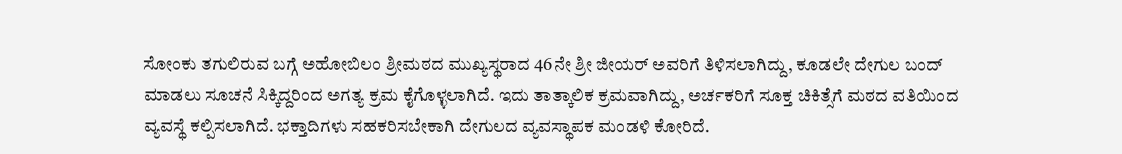ಸೋಂಕು ತಗುಲಿರುವ ಬಗ್ಗೆ ಅಹೋಬಿಲಂ ಶ್ರೀಮಠದ ಮುಖ್ಯಸ್ಥರಾದ 46ನೇ ಶ್ರೀ ಜೀಯರ್ ಅವರಿಗೆ ತಿಳಿಸಲಾಗಿದ್ದು, ಕೂಡಲೇ ದೇಗುಲ ಬಂದ್ ಮಾಡಲು ಸೂಚನೆ ಸಿಕ್ಕಿದ್ದರಿಂದ ಅಗತ್ಯ ಕ್ರಮ ಕೈಗೊಳ್ಳಲಾಗಿದೆ. ಇದು ತಾತ್ಕಾಲಿಕ ಕ್ರಮವಾಗಿದ್ದು, ಅರ್ಚಕರಿಗೆ ಸೂಕ್ತ ಚಿಕಿತ್ಸೆಗೆ ಮಠದ ವತಿಯಿಂದ ವ್ಯವಸ್ಥೆ ಕಲ್ಪಿಸಲಾಗಿದೆ. ಭಕ್ತಾದಿಗಳು ಸಹಕರಿಸಬೇಕಾಗಿ ದೇಗುಲದ ವ್ಯವಸ್ಥಾಪಕ ಮಂಡಳಿ ಕೋರಿದೆ.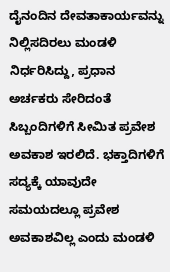ದೈನಂದಿನ ದೇವತಾಕಾರ್ಯವನ್ನು ನಿಲ್ಲಿಸದಿರಲು ಮಂಡಳಿ ನಿರ್ಧರಿಸಿದ್ದು, ಪ್ರಧಾನ ಅರ್ಚಕರು ಸೇರಿದಂತೆ ಸಿಬ್ಬಂದಿಗಳಿಗೆ ಸೀಮಿತ ಪ್ರವೇಶ ಅವಕಾಶ ಇರಲಿದೆ. ಭಕ್ತಾದಿಗಳಿಗೆ ಸದ್ಯಕ್ಕೆ ಯಾವುದೇ ಸಮಯದಲ್ಲೂ ಪ್ರವೇಶ ಅವಕಾಶವಿಲ್ಲ ಎಂದು ಮಂಡಳಿ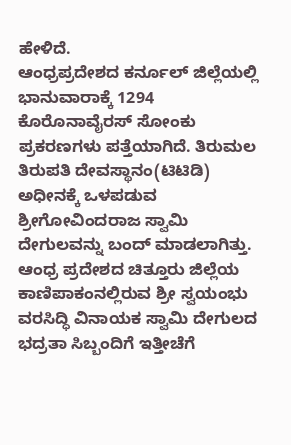ಹೇಳಿದೆ.
ಆಂಧ್ರಪ್ರದೇಶದ ಕರ್ನೂಲ್ ಜಿಲ್ಲೆಯಲ್ಲಿ ಭಾನುವಾರಾಕ್ಕೆ 1294 ಕೊರೊನಾವೈರಸ್ ಸೋಂಕು ಪ್ರಕರಣಗಳು ಪತ್ತೆಯಾಗಿದೆ. ತಿರುಮಲ ತಿರುಪತಿ ದೇವಸ್ಥಾನಂ(ಟಿಟಿಡಿ) ಅಧೀನಕ್ಕೆ ಒಳಪಡುವ ಶ್ರೀಗೋವಿಂದರಾಜ ಸ್ವಾಮಿ ದೇಗುಲವನ್ನು ಬಂದ್ ಮಾಡಲಾಗಿತ್ತು.
ಆಂಧ್ರ ಪ್ರದೇಶದ ಚಿತ್ತೂರು ಜಿಲ್ಲೆಯ ಕಾಣಿಪಾಕಂನಲ್ಲಿರುವ ಶ್ರೀ ಸ್ವಯಂಭು ವರಸಿದ್ಧಿ ವಿನಾಯಕ ಸ್ವಾಮಿ ದೇಗುಲದ ಭದ್ರತಾ ಸಿಬ್ಬಂದಿಗೆ ಇತ್ತೀಚೆಗೆ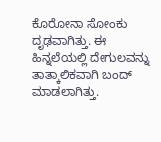ಕೊರೋನಾ ಸೋಂಕು ದೃಢವಾಗಿತ್ತು. ಈ ಹಿನ್ನಲೆಯಲ್ಲಿ ದೇಗುಲವನ್ನು ತಾತ್ಕಾಲಿಕವಾಗಿ ಬಂದ್ ಮಾಡಲಾಗಿತ್ತು.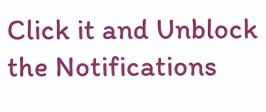Click it and Unblock the Notifications